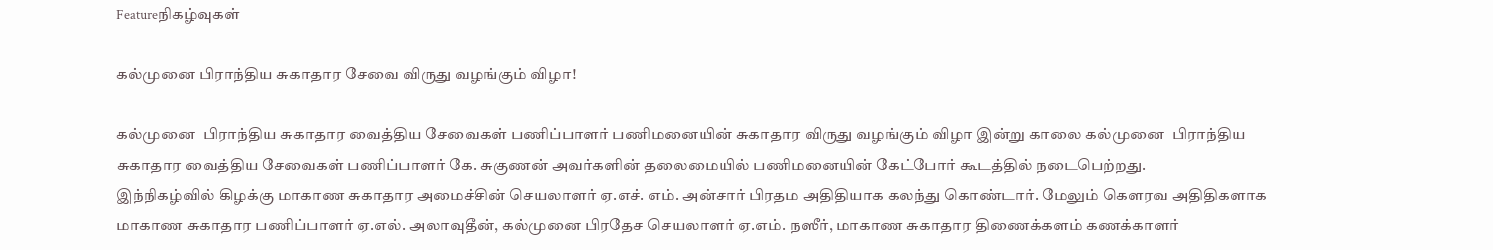Featureநிகழ்வுகள்

கல்முனை பிராந்திய சுகாதார சேவை விருது வழங்கும் விழா!

கல்முனை  பிராந்திய சுகாதார வைத்திய சேவைகள் பணிப்பாளர் பணிமனையின் சுகாதார விருது வழங்கும் விழா இன்று காலை கல்முனை  பிராந்திய சுகாதார வைத்திய சேவைகள் பணிப்பாளர் கே. சுகுணன் அவர்களின் தலைமையில் பணிமனையின் கேட்போர் கூடத்தில் நடைபெற்றது.
இந்நிகழ்வில் கிழக்கு மாகாண சுகாதார அமைச்சின் செயலாளர் ஏ.எச். எம். அன்சார் பிரதம அதிதியாக கலந்து கொண்டார். மேலும் கௌரவ அதிதிகளாக மாகாண சுகாதார பணிப்பாளர் ஏ.எல். அலாவுதீன், கல்முனை பிரதேச செயலாளர் ஏ.எம். நஸீர், மாகாண சுகாதார திணைக்களம் கணக்காளர்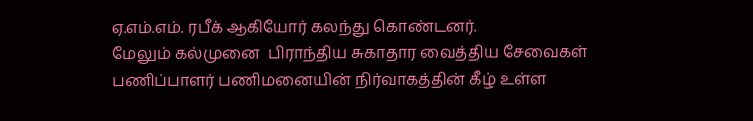ஏ.எம்.எம். ரபீக் ஆகியோர் கலந்து கொண்டனர்.
மேலும் கல்முனை  பிராந்திய சுகாதார வைத்திய சேவைகள் பணிப்பாளர் பணிமனையின் நிர்வாகத்தின் கீழ் உள்ள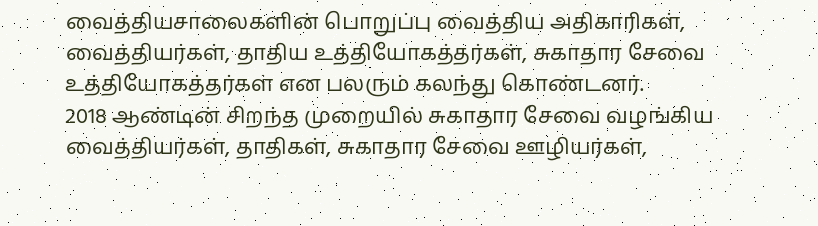வைத்தியசாலைகளின் பொறுப்பு வைத்திய அதிகாரிகள், வைத்தியர்கள், தாதிய உத்தியோகத்தர்கள், சுகாதார சேவை உத்தியோகத்தர்கள் என பலரும் கலந்து கொண்டனர்.
2018 ஆண்டின் சிறந்த முறையில் சுகாதார சேவை வழங்கிய வைத்தியர்கள், தாதிகள், சுகாதார சேவை ஊழியர்கள்,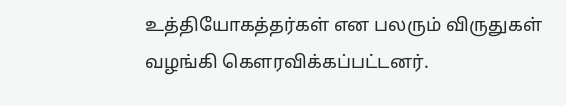உத்தியோகத்தர்கள் என பலரும் விருதுகள் வழங்கி கௌரவிக்கப்பட்டனர்.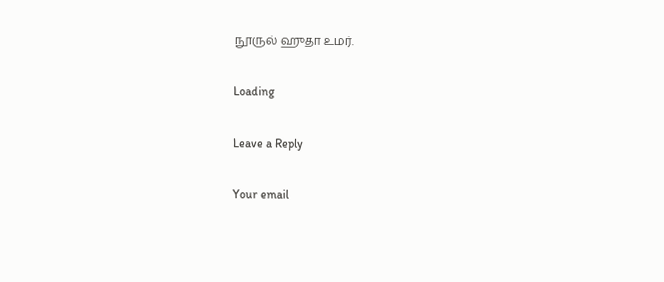நூருல் ஹுதா உமர்.

Loading

Leave a Reply

Your email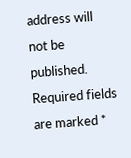address will not be published. Required fields are marked *